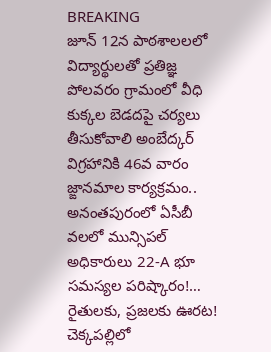BREAKING
జూన్ 12న పాఠశాలలలో విద్యార్థులతో ప్రతిజ్ఞ పోలవరం గ్రామంలో వీధి కుక్కల బెడదపై చర్యలు తీసుకోవాలి అంబేద్కర్ విగ్రహానికి 46వ వారం జ్ఙానమాల కార్యక్రమం.. అనంతపురంలో ఏసీబీ వలలో మున్సిపల్ అధికారులు 22-A భూ సమస్యల పరిష్కారం!… రైతులకు, ప్రజలకు ఊరట! చెక్కపల్లిలో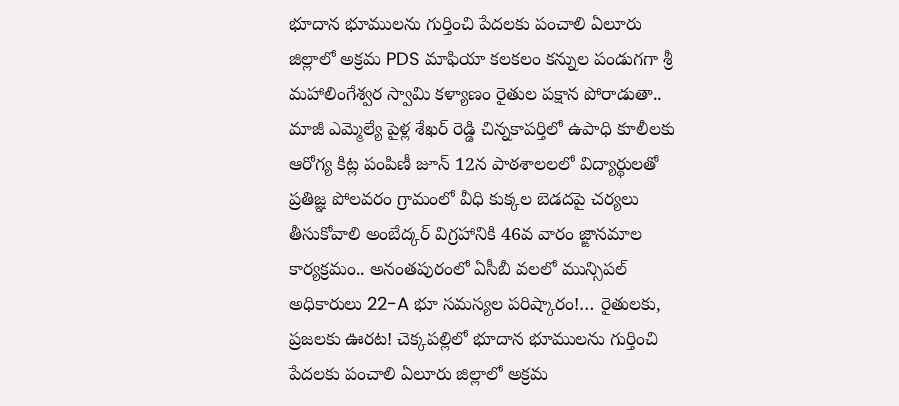భూదాన భూములను గుర్తించి పేదలకు పంచాలి ఏలూరు జిల్లాలో అక్రమ PDS మాఫియా కలకలం కన్నుల పండుగగా శ్రీ మహాలింగేశ్వర స్వామి కళ్యాణం రైతుల పక్షాన పోరాడుతా.. మాజీ ఎమ్మెల్యే పైళ్ల శేఖర్ రెడ్డి చిన్నకాపర్తిలో ఉపాధి కూలీలకు ఆరోగ్య కిట్ల పంపిణీ జూన్ 12న పాఠశాలలలో విద్యార్థులతో ప్రతిజ్ఞ పోలవరం గ్రామంలో వీధి కుక్కల బెడదపై చర్యలు తీసుకోవాలి అంబేద్కర్ విగ్రహానికి 46వ వారం జ్ఙానమాల కార్యక్రమం.. అనంతపురంలో ఏసీబీ వలలో మున్సిపల్ అధికారులు 22-A భూ సమస్యల పరిష్కారం!… రైతులకు, ప్రజలకు ఊరట! చెక్కపల్లిలో భూదాన భూములను గుర్తించి పేదలకు పంచాలి ఏలూరు జిల్లాలో అక్రమ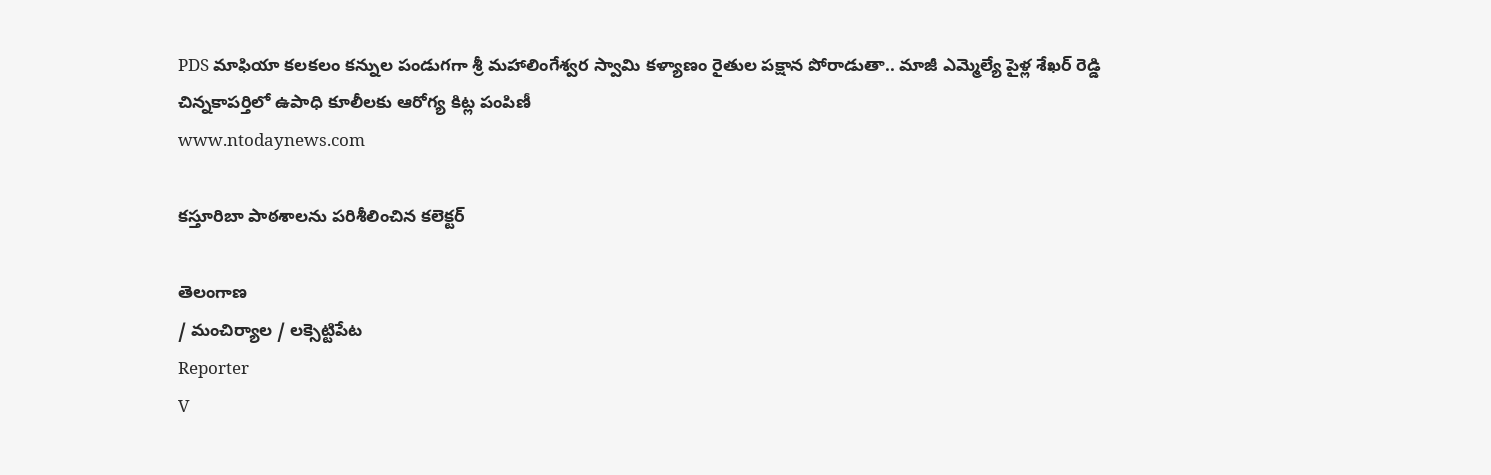PDS మాఫియా కలకలం కన్నుల పండుగగా శ్రీ మహాలింగేశ్వర స్వామి కళ్యాణం రైతుల పక్షాన పోరాడుతా.. మాజీ ఎమ్మెల్యే పైళ్ల శేఖర్ రెడ్డి చిన్నకాపర్తిలో ఉపాధి కూలీలకు ఆరోగ్య కిట్ల పంపిణీ
www.ntodaynews.com

కస్తూరిబా పాఠశాలను పరిశీలించిన కలెక్టర్

తెలంగాణ
/ మంచిర్యాల / లక్సెట్టిపేట
Reporter
V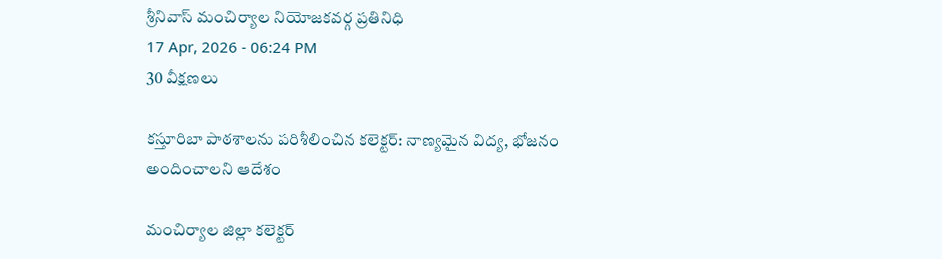శ్రీనివాస్ మంచిర్యాల నియోజకవర్గ ప్రతినిధి
17 Apr, 2026 - 06:24 PM
30 వీక్షణలు

కస్తూరిబా పాఠశాలను పరిశీలించిన కలెక్టర్: నాణ్యమైన విద్య, భోజనం అందించాలని ఆదేశం

మంచిర్యాల జిల్లా కలెక్టర్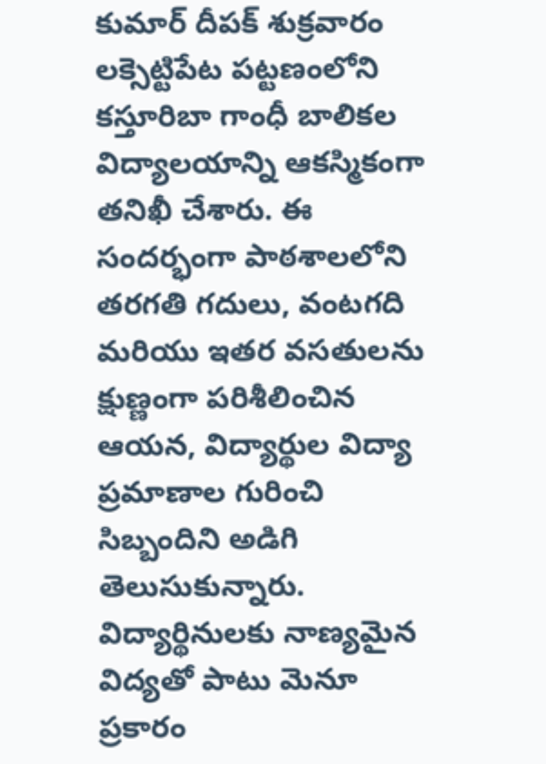కుమార్ దీపక్ శుక్రవారం లక్సెట్టిపేట పట్టణంలోని కస్తూరిబా గాంధీ బాలికల విద్యాలయాన్ని ఆకస్మికంగా తనిఖీ చేశారు. ఈ సందర్భంగా పాఠశాలలోని తరగతి గదులు, వంటగది మరియు ఇతర వసతులను క్షుణ్ణంగా పరిశీలించిన ఆయన, విద్యార్థుల విద్యా ప్రమాణాల గురించి సిబ్బందిని అడిగి తెలుసుకున్నారు. విద్యార్థినులకు నాణ్యమైన విద్యతో పాటు మెనూ ప్రకారం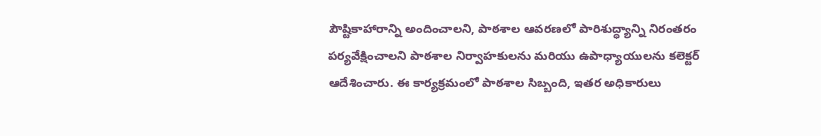పౌష్టికాహారాన్ని అందించాలని, పాఠశాల ఆవరణలో పారిశుద్ధ్యాన్ని నిరంతరం పర్యవేక్షించాలని పాఠశాల నిర్వాహకులను మరియు ఉపాధ్యాయులను కలెక్టర్ ఆదేశించారు. ఈ కార్యక్రమంలో పాఠశాల సిబ్బంది, ఇతర అధికారులు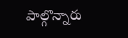పాల్గొన్నారు